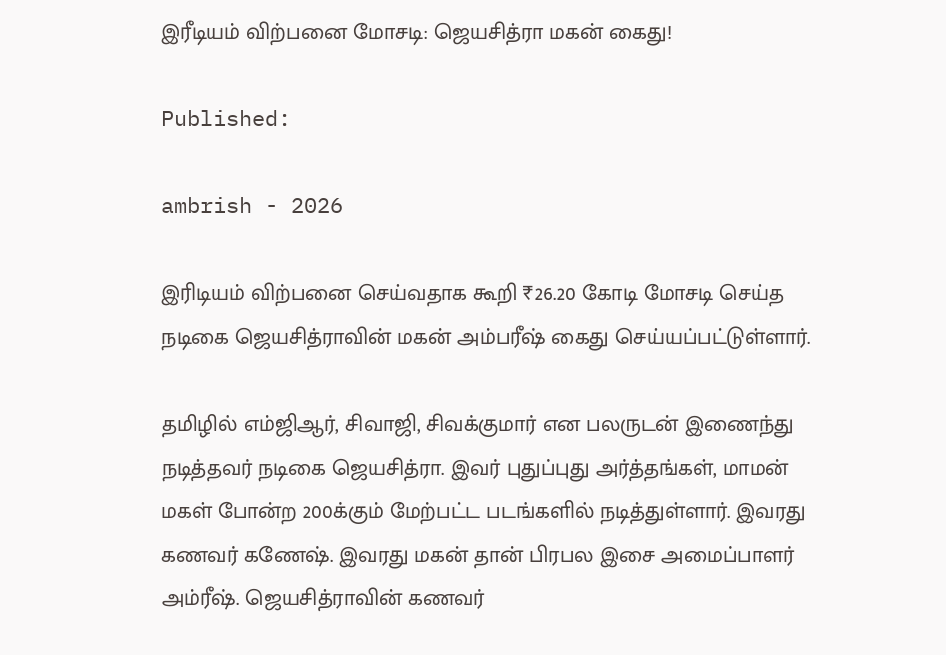இரீடியம் விற்பனை மோசடி: ஜெயசித்ரா மகன் கைது!

Published:

ambrish - 2026

இரிடியம் விற்பனை செய்வதாக கூறி ₹26.20 கோடி மோசடி செய்த நடிகை ஜெயசித்ராவின் மகன் அம்பரீஷ் கைது செய்யப்பட்டுள்ளார்.

தமிழில் எம்ஜிஆர், சிவாஜி, சிவக்குமார் என பலருடன் இணைந்து நடித்தவர் நடிகை ஜெயசித்ரா. இவர் புதுப்புது அர்த்தங்கள், மாமன் மகள் போன்ற 200க்கும் மேற்பட்ட படங்களில் நடித்துள்ளார். இவரது கணவர் கணேஷ். இவரது மகன் தான் பிரபல இசை அமைப்பாளர் அம்ரீஷ். ஜெயசித்ராவின் கணவர்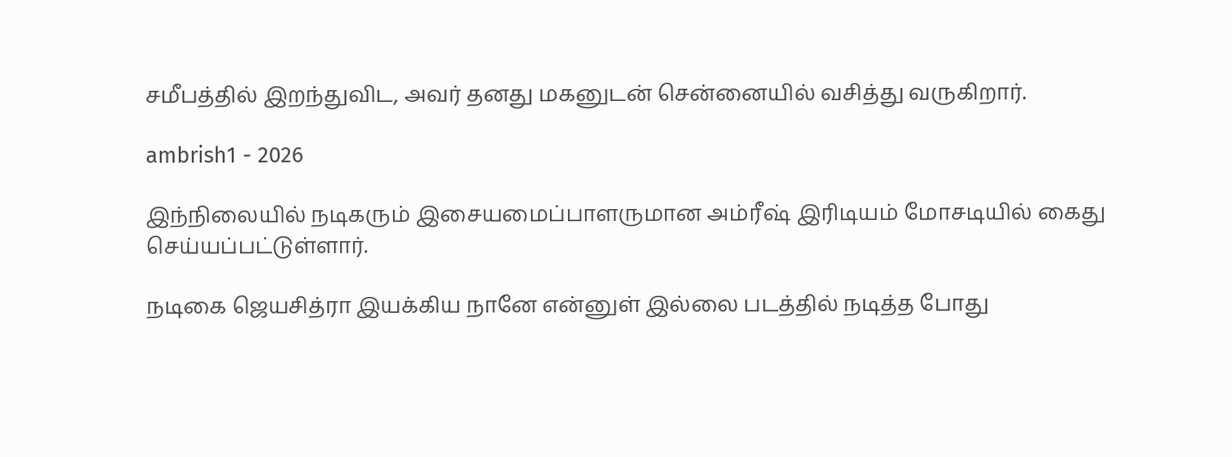சமீபத்தில் இறந்துவிட, அவர் தனது மகனுடன் சென்னையில் வசித்து வருகிறார்.

ambrish1 - 2026

இந்நிலையில் நடிகரும் இசையமைப்பாளருமான அம்ரீஷ் இரிடியம் மோசடியில் கைது செய்யப்பட்டுள்ளார்.

நடிகை ஜெயசித்ரா இயக்கிய நானே என்னுள் இல்லை படத்தில் நடித்த போது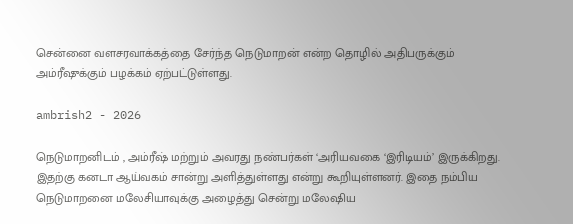சென்னை வளசரவாக்கத்தை சேர்ந்த நெடுமாறன் என்ற தொழில் அதிபருக்கும் அம்ரீஷுக்கும் பழக்கம் ஏற்பட்டுள்ளது.

ambrish2 - 2026

நெடுமாறனிடம் , அம்ரீஷ் மற்றும் அவரது நண்பர்கள் ‘அரியவகை ‘இரிடியம்’ இருக்கிறது. இதற்கு கனடா ஆய்வகம் சான்று அளித்துள்ளது என்று கூறியுள்ளனர். இதை நம்பிய நெடுமாறனை மலேசியாவுக்கு அழைத்து சென்று மலேஷிய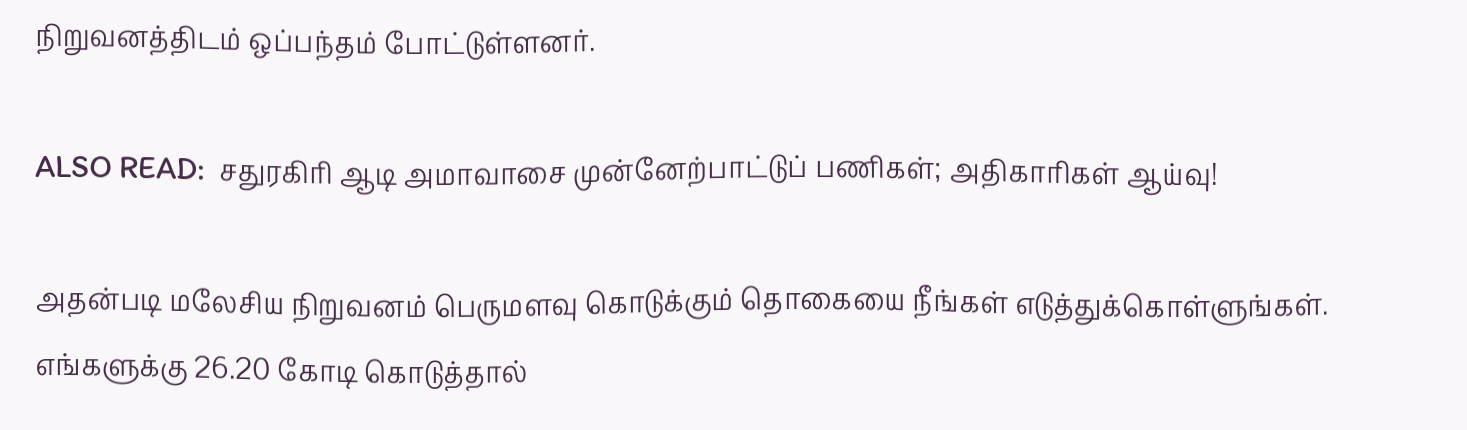நிறுவனத்திடம் ஒப்பந்தம் போட்டுள்ளனர்.

ALSO READ:  சதுரகிரி ஆடி அமாவாசை முன்னேற்பாட்டுப் பணிகள்; அதிகாரிகள் ஆய்வு!

அதன்படி மலேசிய நிறுவனம் பெருமளவு கொடுக்கும் தொகையை நீங்கள் எடுத்துக்கொள்ளுங்கள். எங்களுக்கு 26.20 கோடி கொடுத்தால்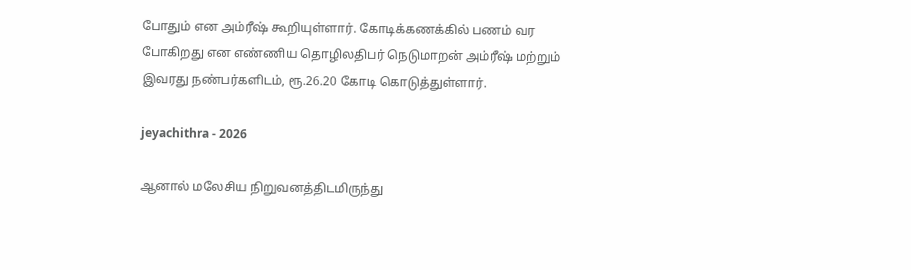போதும் என அம்ரீஷ் கூறியுள்ளார். கோடிக்கணக்கில் பணம் வர போகிறது என எண்ணிய தொழிலதிபர் நெடுமாறன் அம்ரீஷ் மற்றும் இவரது நண்பர்களிடம், ரூ.26.20 கோடி கொடுத்துள்ளார்.

jeyachithra - 2026

ஆனால் மலேசிய நிறுவனத்திடமிருந்து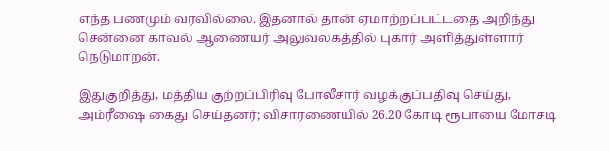எந்த பணமும் வரவில்லை. இதனால் தான் ஏமாற்றப்பட்டதை அறிந்து சென்னை காவல் ஆணையர் அலுவலகத்தில் புகார் அளித்துள்ளார் நெடுமாறன்.

இதுகுறித்து, மத்திய குற்றப்பிரிவு போலீசார் வழக்குப்பதிவு செய்து, அம்ரீஷை கைது செய்தனர்; விசாரணையில் 26.20 கோடி ரூபாயை மோசடி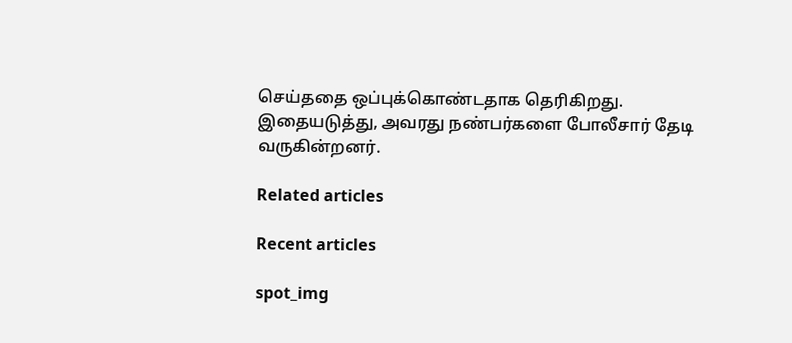செய்ததை ஒப்புக்கொண்டதாக தெரிகிறது. இதையடுத்து, அவரது நண்பர்களை போலீசார் தேடி வருகின்றனர்.

Related articles

Recent articles

spot_img